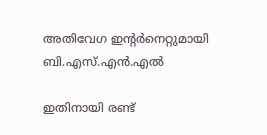അതിവേഗ ഇന്റർനെറ്റുമായി ബി.എസ്.എൻ.എൽ

ഇതിനായി രണ്ട്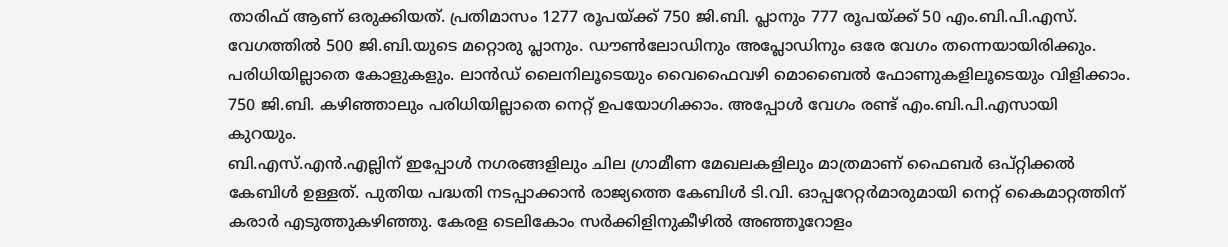താരിഫ് ആണ് ഒരുക്കിയത്. പ്രതിമാസം 1277 രൂപയ്ക്ക് 750 ജി.ബി. പ്ലാനും 777 രൂപയ്ക്ക് 50 എം.ബി.പി.എസ്. വേഗത്തിൽ 500 ജി.ബി.യുടെ മറ്റൊരു പ്ലാനും. ഡൗൺലോഡിനും അപ്ലോഡിനും ഒരേ വേഗം തന്നെയായിരിക്കും. പരിധിയില്ലാതെ കോളുകളും. ലാൻഡ് ലൈനിലൂടെയും വൈഫൈവഴി മൊബൈൽ ഫോണുകളിലൂടെയും വിളിക്കാം. 750 ജി.ബി. കഴിഞ്ഞാലും പരിധിയില്ലാതെ നെറ്റ് ഉപയോഗിക്കാം. അപ്പോൾ വേഗം രണ്ട് എം.ബി.പി.എസായി കുറയും.
ബി.എസ്.എൻ.എല്ലിന് ഇപ്പോൾ നഗരങ്ങളിലും ചില ഗ്രാമീണ മേഖലകളിലും മാത്രമാണ് ഫൈബർ ഒപ്റ്റിക്കൽ കേബിൾ ഉള്ളത്. പുതിയ പദ്ധതി നടപ്പാക്കാൻ രാജ്യത്തെ കേബിൾ ടി.വി. ഓപ്പറേറ്റർമാരുമായി നെറ്റ് കൈമാറ്റത്തിന് കരാർ എടുത്തുകഴിഞ്ഞു. കേരള ടെലികോം സർക്കിളിനുകീഴിൽ അഞ്ഞൂറോളം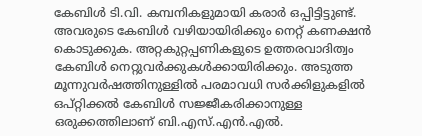കേബിൾ ടി.വി. കമ്പനികളുമായി കരാർ ഒപ്പിട്ടിട്ടുണ്ട്. അവരുടെ കേബിൾ വഴിയായിരിക്കും നെറ്റ് കണക്ഷൻ കൊടുക്കുക. അറ്റകുറ്റപ്പണികളുടെ ഉത്തരവാദിത്വം കേബിൾ നെറ്റുവർക്കുകൾക്കായിരിക്കും. അടുത്ത മൂന്നുവർഷത്തിനുള്ളിൽ പരമാവധി സർക്കിളുകളിൽ ഒപ്റ്റിക്കൽ കേബിൾ സജ്ജീകരിക്കാനുള്ള ഒരുക്കത്തിലാണ് ബി.എസ്.എൻ.എൽ.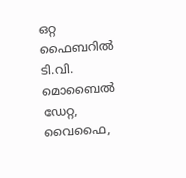ഒറ്റ ഫൈബറിൽ ടി.വി. മൊബൈൽ ഡേറ്റ, വൈഫൈ,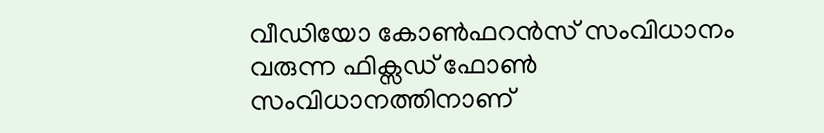വീഡിയോ കോൺഫറൻസ് സംവിധാനം വരുന്ന ഫിക്സഡ് ഫോൺ സംവിധാനത്തിനാണ്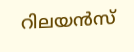റിലയൻസ്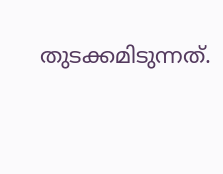തുടക്കമിടുന്നത്.